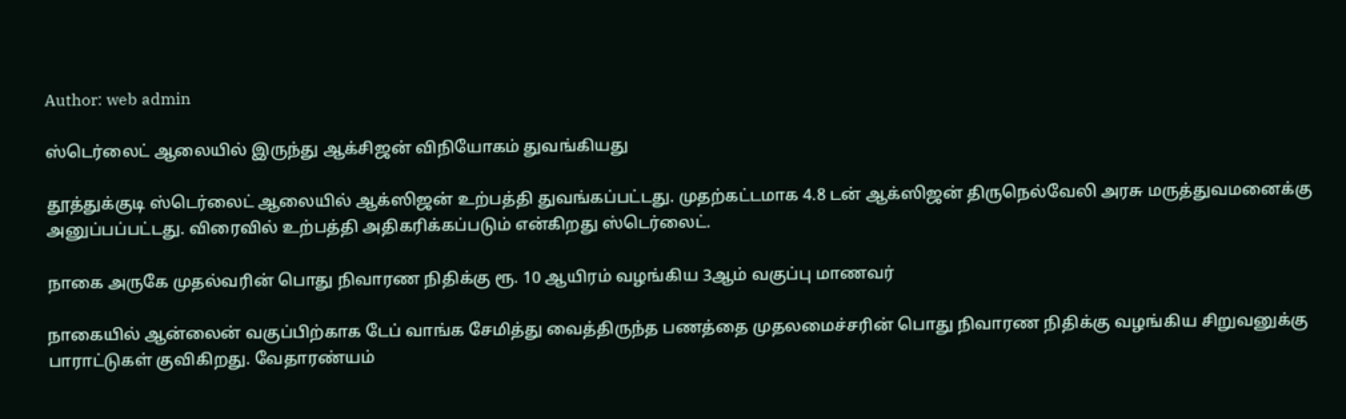Author: web admin

ஸ்டெர்லைட் ஆலையில் இருந்து ஆக்சிஜன் விநியோகம் துவங்கியது

தூத்துக்குடி ஸ்டெர்லைட் ஆலையில் ஆக்ஸிஜன் உற்பத்தி துவங்கப்பட்டது. முதற்கட்டமாக 4.8 டன் ஆக்ஸிஜன் திருநெல்வேலி அரசு மருத்துவமனைக்கு அனுப்பப்பட்டது. விரைவில் உற்பத்தி அதிகரிக்கப்படும் என்கிறது ஸ்டெர்லைட்.

நாகை அருகே முதல்வரின் பொது நிவாரண நிதிக்கு ரூ. 10 ஆயிரம் வழங்கிய 3ஆம் வகுப்பு மாணவர்

நாகையில் ஆன்லைன் வகுப்பிற்காக டேப் வாங்க சேமித்து வைத்திருந்த பணத்தை முதலமைச்சரின் பொது நிவாரண நிதிக்கு வழங்கிய சிறுவனுக்கு பாராட்டுகள் குவிகிறது. வேதாரண்யம்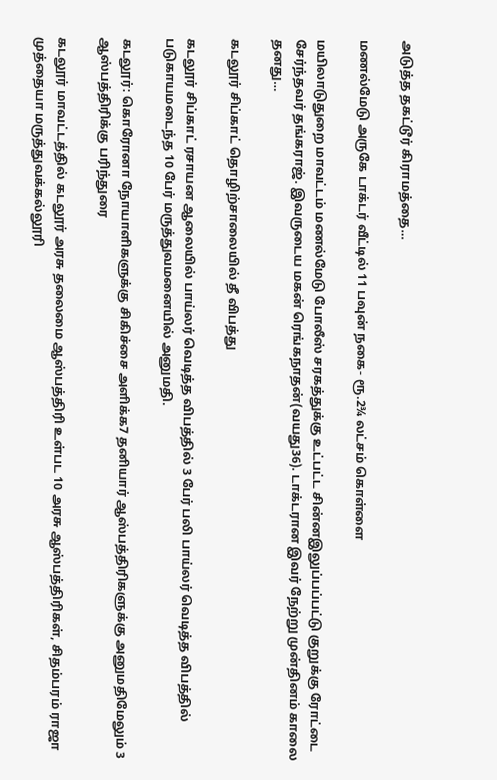அடுத்த தகட்டூர் கிராமத்தை…

மணல்மேடு அருகே டாக்டர் வீட்டில் 11 பவுன் நகை- ரூ.2¾ லட்சம் கொள்ளை

மயிலாடுதுறை மாவட்டம் மணல்மேடு போலீஸ் சரகத்துக்கு உட்பட்ட சின்னஇலுப்பப்பட்டு குறுக்கு ரோட்டை சேர்ந்தவர் தங்கராஜ். இவருடைய மகன் ரெங்கநாதன்(வயது36). டாக்டரான இவர் நேற்று முன்தினம் காலை தனது…

கடலூர் சிப்காட் தொழிற்சாலையில் தீ விபத்து

கடலூர் சிப்காட் ரசாயன ஆலையில் பாய்லர் வெடித்த விபத்தில் 3 பேர் பலி பாய்லர் வெடித்த விபத்தில் படுகாயமடைந்த 10 பேர் மருத்துவமனையில் அனுமதி.

கடலூர்: கொரோனா நோயாளிகளுக்கு சிகிச்சை அளிக்க7 தனியார் ஆஸ்பத்திரிகளுக்கு அனுமதிமேலும் 3 ஆஸ்பத்திரிக்கு பரிந்துரை

கடலூர் மாவட்டத்தில் கடலூர் அரசு தலைமை ஆஸ்பத்திரி உள்பட 10 அரசு ஆஸ்பத்திரிகள், சிதம்பரம் ராஜா முத்தையா மருத்துவக்கல்லூரி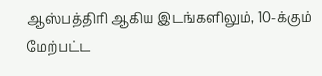ஆஸ்பத்திரி ஆகிய இடங்களிலும், 10-க்கும் மேற்பட்ட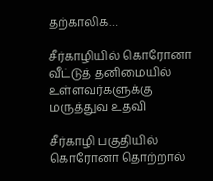தற்காலிக…

சீர்காழியில் கொரோனா வீட்டுத் தனிமையில் உள்ளவர்களுக்கு மருத்துவ உதவி

சீர்காழி பகுதியில் கொரோனா தொற்றால்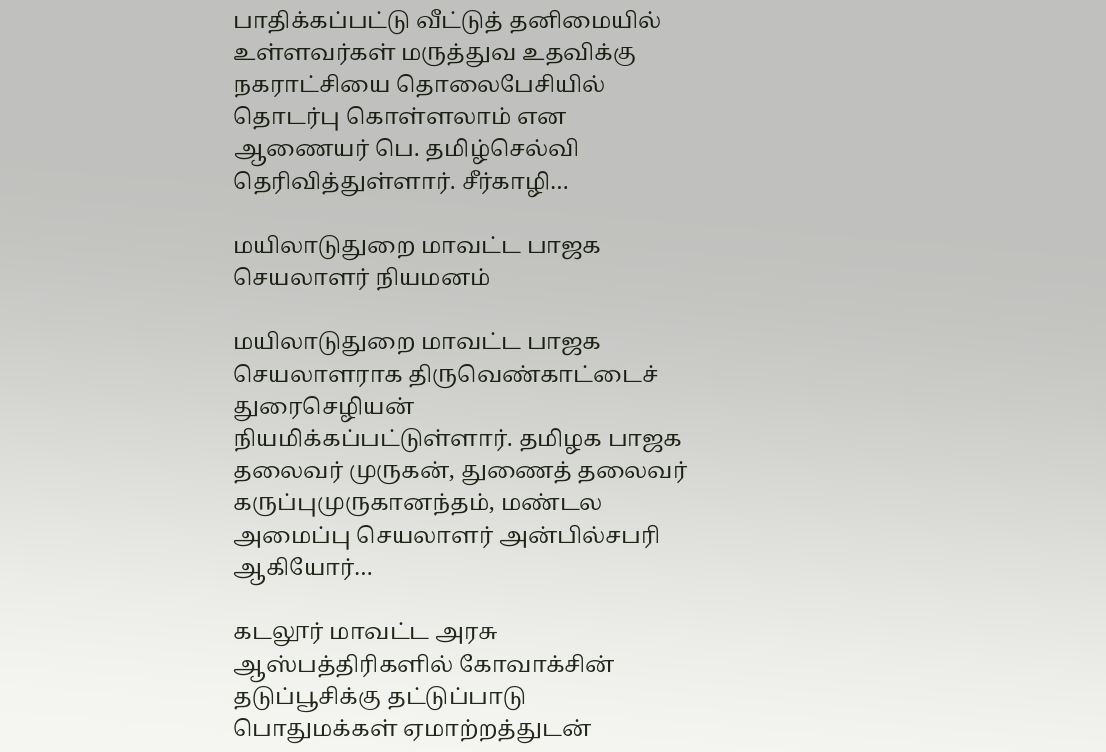பாதிக்கப்பட்டு வீட்டுத் தனிமையில் உள்ளவர்கள் மருத்துவ உதவிக்கு நகராட்சியை தொலைபேசியில் தொடர்பு கொள்ளலாம் என ஆணையர் பெ. தமிழ்செல்வி தெரிவித்துள்ளார். சீர்காழி…

மயிலாடுதுறை மாவட்ட பாஜக செயலாளர் நியமனம்

மயிலாடுதுறை மாவட்ட பாஜக செயலாளராக திருவெண்காட்டைச் துரைசெழியன் நியமிக்கப்பட்டுள்ளார். தமிழக பாஜக தலைவர் முருகன், துணைத் தலைவர் கருப்புமுருகானந்தம், மண்டல அமைப்பு செயலாளர் அன்பில்சபரி ஆகியோர்…

கடலூர் மாவட்ட அரசு ஆஸ்பத்திரிகளில் கோவாக்சின் தடுப்பூசிக்கு தட்டுப்பாடு பொதுமக்கள் ஏமாற்றத்துடன்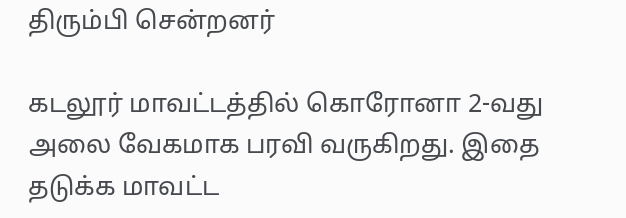திரும்பி சென்றனர்

கடலூர் மாவட்டத்தில் கொரோனா 2-வது அலை வேகமாக பரவி வருகிறது. இதை தடுக்க மாவட்ட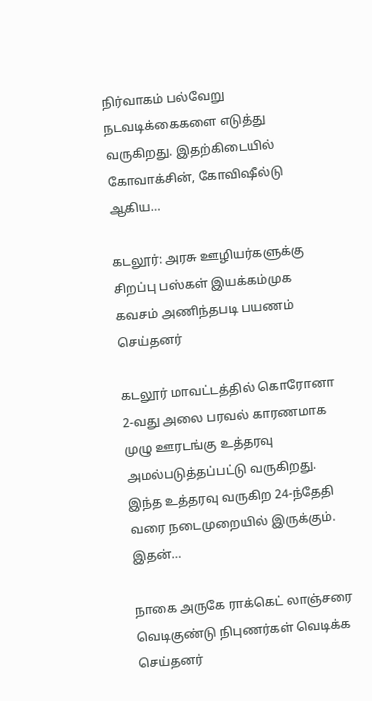நிர்வாகம் பல்வேறு நடவடிக்கைகளை எடுத்து வருகிறது. இதற்கிடையில் கோவாக்சின், கோவிஷீல்டு ஆகிய…

கடலூர்: அரசு ஊழியர்களுக்கு சிறப்பு பஸ்கள் இயக்கம்முக கவசம் அணிந்தபடி பயணம் செய்தனர்

கடலூர் மாவட்டத்தில் கொரோனா 2-வது அலை பரவல் காரணமாக முழு ஊரடங்கு உத்தரவு அமல்படுத்தப்பட்டு வருகிறது. இந்த உத்தரவு வருகிற 24-ந்தேதி வரை நடைமுறையில் இருக்கும். இதன்…

நாகை அருகே ராக்கெட் லாஞ்சரை வெடிகுண்டு நிபுணர்கள் வெடிக்க செய்தனர்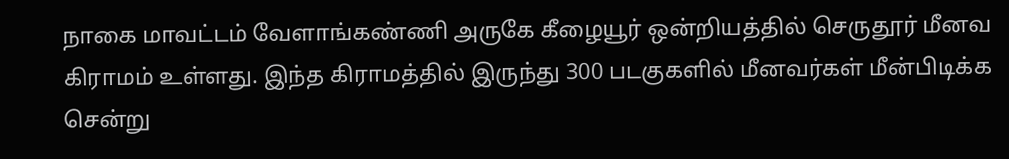நாகை மாவட்டம் வேளாங்கண்ணி அருகே கீழையூர் ஒன்றியத்தில் செருதூர் மீனவ கிராமம் உள்ளது. இந்த கிராமத்தில் இருந்து 300 படகுகளில் மீனவர்கள் மீன்பிடிக்க சென்று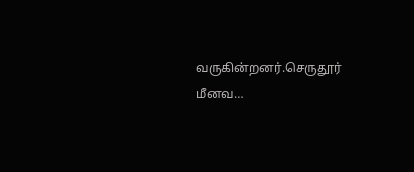வருகின்றனர்.செருதூர் மீனவ…